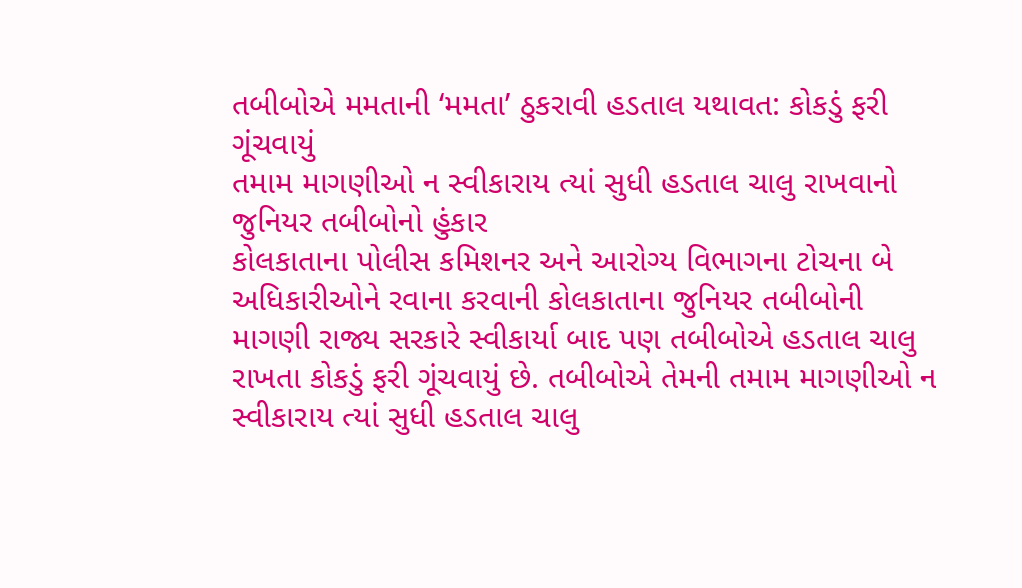તબીબોએ મમતાની ‘મમતા’ ઠુકરાવી હડતાલ યથાવત: કોકડું ફરી ગૂંચવાયું
તમામ માગણીઓ ન સ્વીકારાય ત્યાં સુધી હડતાલ ચાલુ રાખવાનો જુનિયર તબીબોનો હુંકાર
કોલકાતાના પોલીસ કમિશનર અને આરોગ્ય વિભાગના ટોચના બે અધિકારીઓને રવાના કરવાની કોલકાતાના જુનિયર તબીબોની માગણી રાજ્ય સરકારે સ્વીકાર્યા બાદ પણ તબીબોએ હડતાલ ચાલુ રાખતા કોકડું ફરી ગૂંચવાયું છે. તબીબોએ તેમની તમામ માગણીઓ ન સ્વીકારાય ત્યાં સુધી હડતાલ ચાલુ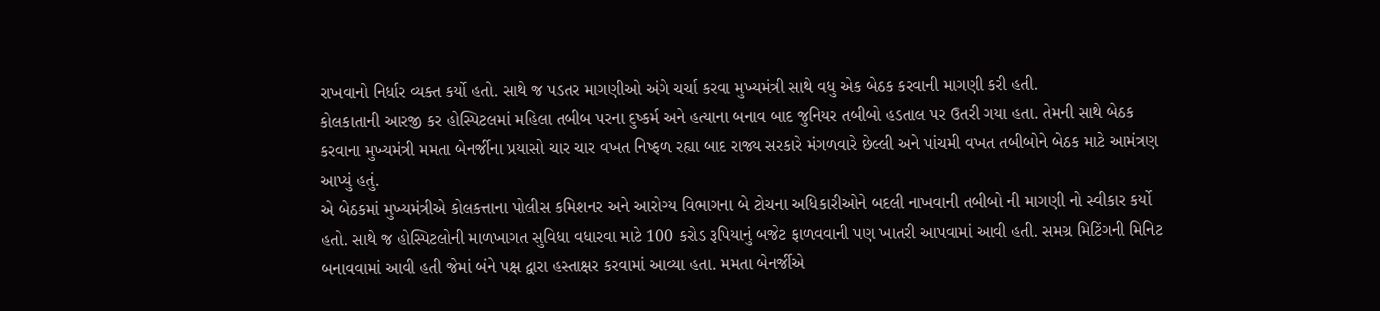રાખવાનો નિર્ધાર વ્યક્ત કર્યો હતો. સાથે જ પડતર માગણીઓ અંગે ચર્ચા કરવા મુખ્યમંત્રી સાથે વધુ એક બેઠક કરવાની માગણી કરી હતી.
કોલકાતાની આરજી કર હોસ્પિટલમાં મહિલા તબીબ પરના દુષ્કર્મ અને હત્યાના બનાવ બાદ જુનિયર તબીબો હડતાલ પર ઉતરી ગયા હતા. તેમની સાથે બેઠક કરવાના મુખ્યમંત્રી મમતા બેનર્જીના પ્રયાસો ચાર ચાર વખત નિષ્ફળ રહ્યા બાદ રાજ્ય સરકારે મંગળવારે છેલ્લી અને પાંચમી વખત તબીબોને બેઠક માટે આમંત્રણ આપ્યું હતું.
એ બેઠકમાં મુખ્યમંત્રીએ કોલકત્તાના પોલીસ કમિશનર અને આરોગ્ય વિભાગના બે ટોચના અધિકારીઓને બદલી નાખવાની તબીબો ની માગણી નો સ્વીકાર કર્યો હતો. સાથે જ હોસ્પિટલોની માળખાગત સુવિધા વધારવા માટે 100 કરોડ રૂપિયાનું બજેટ ફાળવવાની પણ ખાતરી આપવામાં આવી હતી. સમગ્ર મિટિંગની મિનિટ બનાવવામાં આવી હતી જેમાં બંને પક્ષ દ્વારા હસ્તાક્ષર કરવામાં આવ્યા હતા. મમતા બેનર્જીએ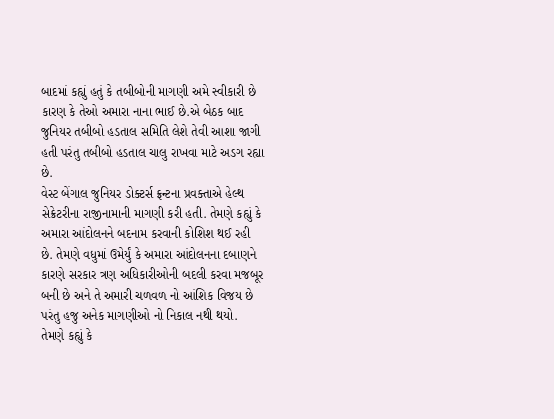બાદમાં કહ્યું હતું કે તબીબોની માગણી અમે સ્વીકારી છે કારણ કે તેઓ અમારા નાના ભાઈ છે.એ બેઠક બાદ જુનિયર તબીબો હડતાલ સમિતિ લેશે તેવી આશા જાગી હતી પરંતુ તબીબો હડતાલ ચાલુ રાખવા માટે અડગ રહ્યા છે.
વેસ્ટ બેંગાલ જુનિયર ડોક્ટર્સ ફ્રન્ટના પ્રવક્તાએ હેલ્થ સેક્રેટરીના રાજીનામાની માગણી કરી હતી. તેમણે કહ્યું કે અમારા આંદોલનને બદનામ કરવાની કોશિશ થઈ રહી છે. તેમણે વધુમાં ઉમેર્યું કે અમારા આંદોલનના દબાણને કારણે સરકાર ત્રણ અધિકારીઓની બદલી કરવા મજબૂર બની છે અને તે અમારી ચળવળ નો આંશિક વિજય છે પરંતુ હજુ અનેક માગણીઓ નો નિકાલ નથી થયો.
તેમણે કહ્યું કે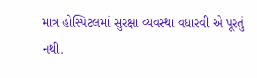માત્ર હોસ્પિટલમાં સુરક્ષા વ્યવસ્થા વધારવી એ પૂરતું નથી.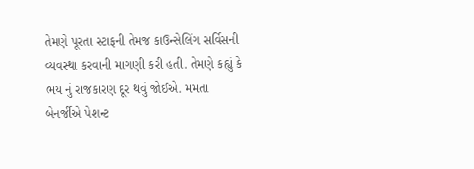તેમણે પૂરતા સ્ટાફની તેમજ કાઉન્સેલિંગ સર્વિસની વ્યવસ્થા કરવાની માગણી કરી હતી. તેમણે કહ્યું કે ભય નું રાજકારણ દૂર થવું જોઈએ. મમતા બેનર્જીએ પેશન્ટ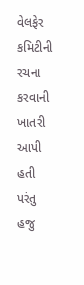વેલફેર કમિટીની રચના કરવાની ખાતરી આપી હતી પરંતુ હજુ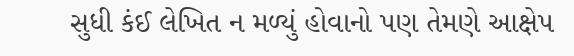સુધી કંઈ લેખિત ન મળ્યું હોવાનો પણ તેમણે આક્ષેપ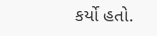કર્યો હતો.